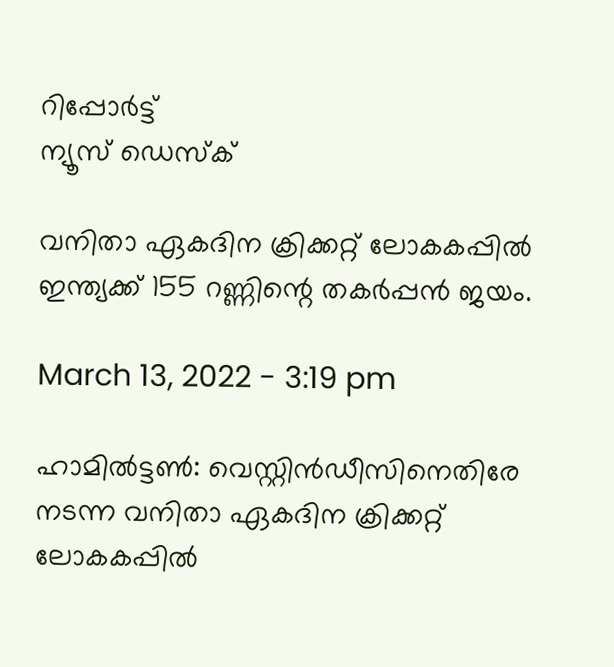റിപ്പോര്‍ട്ട്
ന്യൂസ് ഡെസ്ക്

വനിതാ ഏകദിന ക്രിക്കറ്റ് ലോകകപ്പില്‍ ഇന്ത്യക്ക് 155 റണ്ണിന്റെ തകര്‍പ്പന്‍ ജയം.

March 13, 2022 - 3:19 pm

ഹാമില്‍ട്ടണ്‍: വെസ്റ്റിന്‍ഡീസിനെതിരേ നടന്ന വനിതാ ഏകദിന ക്രിക്കറ്റ് ലോകകപ്പില്‍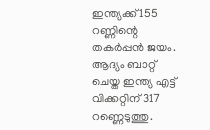ഇന്ത്യക്ക് 155 റണ്ണിന്റെ തകര്‍പ്പന്‍ ജയം. ആദ്യം ബാറ്റ് ചെയ്ത ഇന്ത്യ എട്ട് വിക്കറ്റിന് 317 റണ്ണെടുത്തു.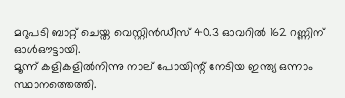മറുപടി ബാറ്റ് ചെയ്ത വെസ്റ്റിന്‍ഡീസ് 40.3 ഓവറില്‍ 162 റണ്ണിന് ഓള്‍ഔട്ടായി.
മൂന്ന് കളികളില്‍നിന്നു നാല് പോയിന്റ് നേടിയ ഇന്ത്യ ഒന്നാം സ്ഥാനത്തെത്തി.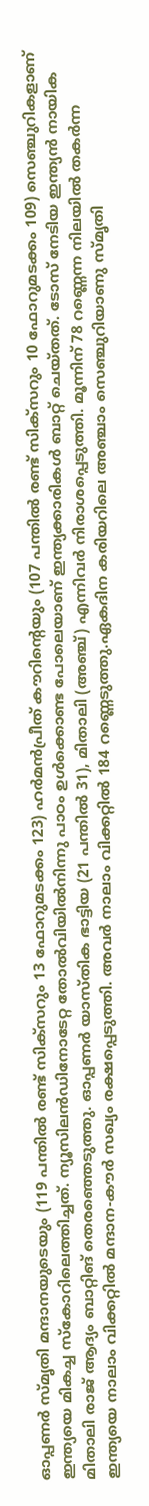ഓപ്പണര്‍ സ്മൃതി മന്ദാനയുടെയും (119 പന്തില്‍ രണ്ട് സിക്സറും 13 ഫോറുമടക്കം 123) ഹര്‍മന്‍പ്രീത് കൗറിന്റെയും (107 പന്തില്‍ രണ്ട് സിക്സറും 10 ഫോറുമടക്കം 109) സെഞ്ചുറികളാണ് ഇന്ത്യയെ മികച്ച സ്‌കോറിലെത്തിച്ചത്. ന്യൂസിലന്‍ഡിനോടേറ്റ തോല്‍വിയില്‍നിന്നു പാഠം ഉള്‍ക്കൊണ്ട പോലെയാണ് ഇന്ത്യക്കാരികള്‍ ബാറ്റ് ചെയ്തത്. ടോസ് നേടിയ ഇന്ത്യന്‍ നായിക മിതാലി രാജ് ആദ്യം ബാറ്റിങ് തെരഞ്ഞെടുത്തു. ഓപ്പണര്‍ യാസ്തിക ഭാട്ടിയ (21 പന്തില്‍ 31), മിതാലി (അഞ്ച്) എന്നിവര്‍ നിരാശപ്പെടുത്തി. മൂന്നിന് 78 റണ്ണെന്ന നിലയില്‍ തകര്‍ന്ന ഇന്ത്യയെ നാലാം വിക്കറ്റില്‍ മന്ദാന-കൗര്‍ സഖ്യം രക്ഷപ്പെടുത്തി. അവര്‍ നാലാം വിക്കറ്റില്‍ 184 റണ്ണെടുത്തു.ഏകദിന കരിയറിലെ അഞ്ചാം സെഞ്ചുറിയാണു സ്മൃതി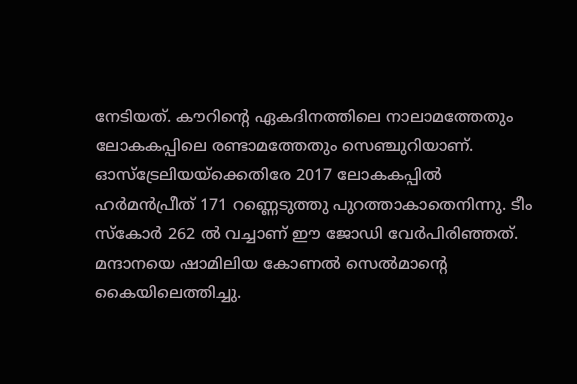നേടിയത്. കൗറിന്റെ ഏകദിനത്തിലെ നാലാമത്തേതും ലോകകപ്പിലെ രണ്ടാമത്തേതും സെഞ്ചുറിയാണ്. ഓസ്ട്രേലിയയ്ക്കെതിരേ 2017 ലോകകപ്പില്‍ ഹര്‍മന്‍പ്രീത് 171 റണ്ണെടുത്തു പുറത്താകാതെനിന്നു. ടീം സ്‌കോര്‍ 262 ല്‍ വച്ചാണ് ഈ ജോഡി വേര്‍പിരിഞ്ഞത്. മന്ദാനയെ ഷാമിലിയ കോണല്‍ സെല്‍മാന്റെ കൈയിലെത്തിച്ചു.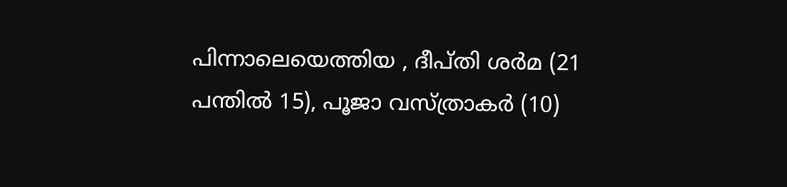പിന്നാലെയെത്തിയ , ദീപ്തി ശര്‍മ (21 പന്തില്‍ 15), പൂജാ വസ്ത്രാകര്‍ (10)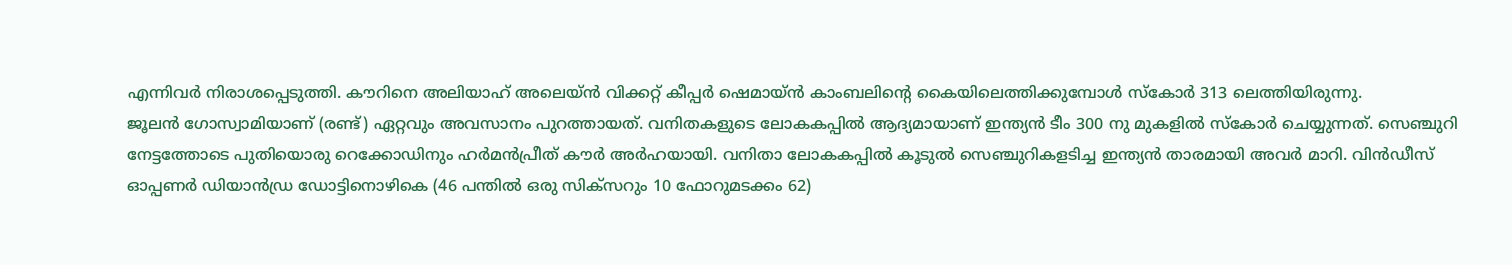എന്നിവര്‍ നിരാശപ്പെടുത്തി. കൗറിനെ അലിയാഹ് അലെയ്ന്‍ വിക്കറ്റ് കീപ്പര്‍ ഷെമായ്ന്‍ കാംബലിന്റെ കൈയിലെത്തിക്കുമ്പോള്‍ സ്‌കോര്‍ 313 ലെത്തിയിരുന്നു.
ജൂലന്‍ ഗോസ്വാമിയാണ് (രണ്ട്) ഏറ്റവും അവസാനം പുറത്തായത്. വനിതകളുടെ ലോകകപ്പില്‍ ആദ്യമായാണ് ഇന്ത്യന്‍ ടീം 300 നു മുകളില്‍ സ്‌കോര്‍ ചെയ്യുന്നത്. സെഞ്ചുറി നേട്ടത്തോടെ പുതിയൊരു റെക്കോഡിനും ഹര്‍മന്‍പ്രീത് കൗര്‍ അര്‍ഹയായി. വനിതാ ലോകകപ്പില്‍ കൂടുല്‍ സെഞ്ചുറികളടിച്ച ഇന്ത്യന്‍ താരമായി അവര്‍ മാറി. വിന്‍ഡീസ് ഓപ്പണര്‍ ഡിയാന്‍ഡ്ര ഡോട്ടിനൊഴികെ (46 പന്തില്‍ ഒരു സിക്സറും 10 ഫോറുമടക്കം 62)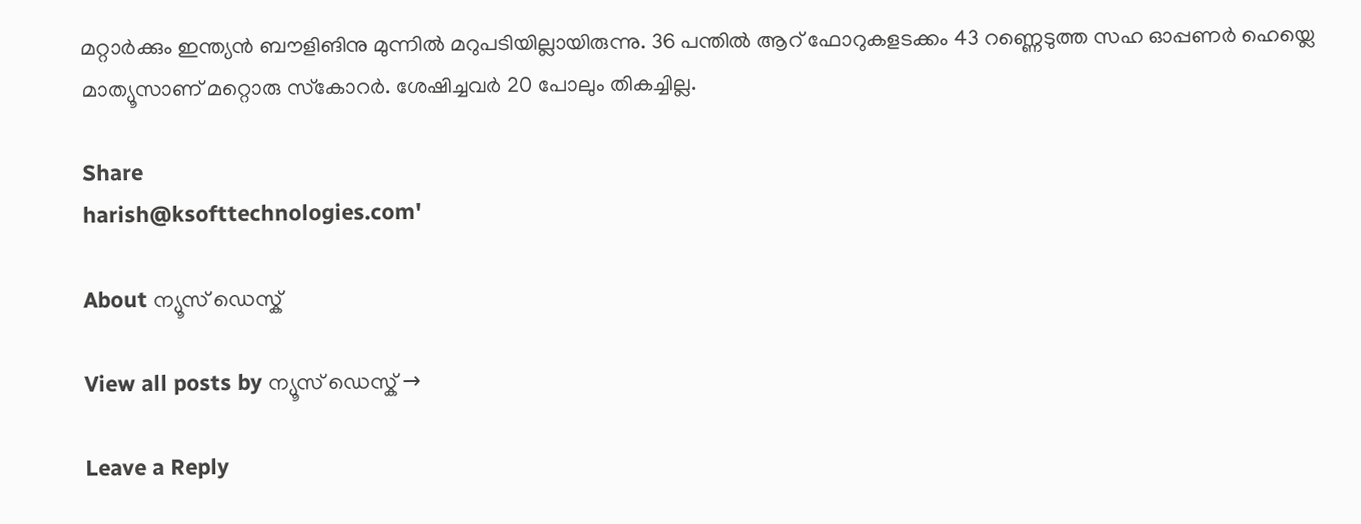മറ്റാര്‍ക്കും ഇന്ത്യന്‍ ബൗളിങിനു മുന്നില്‍ മറുപടിയില്ലായിരുന്നു. 36 പന്തില്‍ ആറ് ഫോറുകളടക്കം 43 റണ്ണെടുത്ത സഹ ഓപ്പണര്‍ ഹെയ്ലെ മാത്യൂസാണ് മറ്റൊരു സ്‌കോറര്‍. ശേഷിച്ചവര്‍ 20 പോലും തികച്ചില്ല.

Share
harish@ksofttechnologies.com'

About ന്യൂസ് ഡെസ്ക്

View all posts by ന്യൂസ് ഡെസ്ക് →

Leave a Reply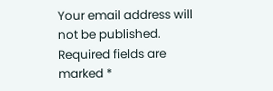Your email address will not be published. Required fields are marked *